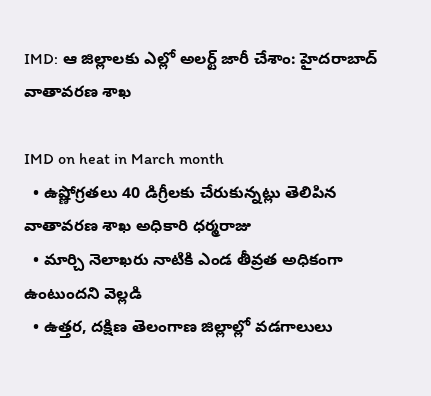IMD: ఆ జిల్లాలకు ఎల్లో అలర్ట్ జారీ చేశాం: హైదరాబాద్ వాతావరణ శాఖ

IMD on heat in March month
  • ఉష్ణోగ్రతలు 40 డిగ్రీలకు చేరుకున్నట్లు తెలిపిన వాతావరణ శాఖ అధికారి ధర్మరాజు
  • మార్చి నెలాఖరు నాటికి ఎండ తీవ్రత అధికంగా ఉంటుందని వెల్లడి
  • ఉత్తర, దక్షిణ తెలంగాణ జిల్లాల్లో వడగాలులు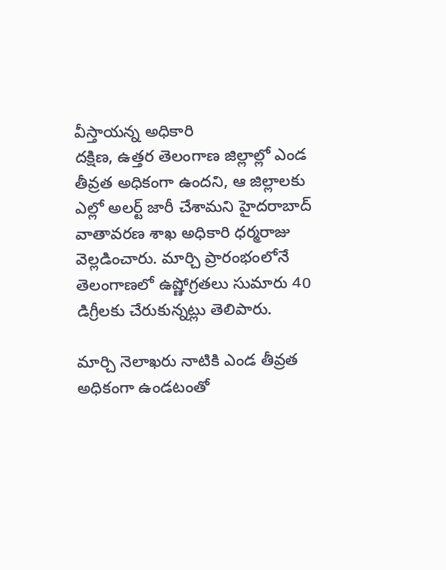వీస్తాయన్న అధికారి
దక్షిణ, ఉత్తర తెలంగాణ జిల్లాల్లో ఎండ తీవ్రత అధికంగా ఉందని, ఆ జిల్లాలకు ఎల్లో అలర్ట్ జారీ చేశామని హైదరాబాద్ వాతావరణ శాఖ అధికారి ధర్మరాజు వెల్లడించారు. మార్చి ప్రారంభంలోనే తెలంగాణలో ఉష్ణోగ్రతలు సుమారు 40 డిగ్రీలకు చేరుకున్నట్లు తెలిపారు.

మార్చి నెలాఖరు నాటికి ఎండ తీవ్రత అధికంగా ఉండటంతో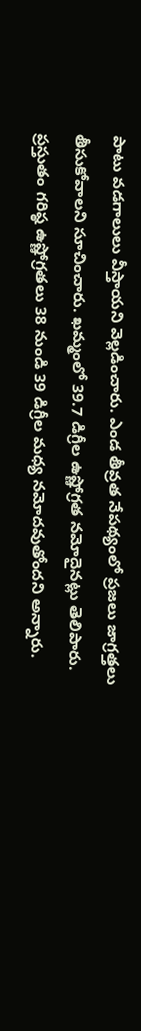పాటు వడగాలులు వీస్తాయని వెల్లడించారు. ఎండ తీవ్రత నేపథ్యంలో ప్రజలు జాగ్రత్తలు తీసుకోవాలని సూచించారు. ఖమ్మంలో 39.7 డిగ్రీల ఉష్ణోగ్రత నమోదైనట్లు తెలిపారు. ప్రస్తుతం గరిష్ఠ ఉష్ణోగ్రతలు 38 నుండి 39 డిగ్రీల మధ్య నమోదవుతోందని అన్నారు.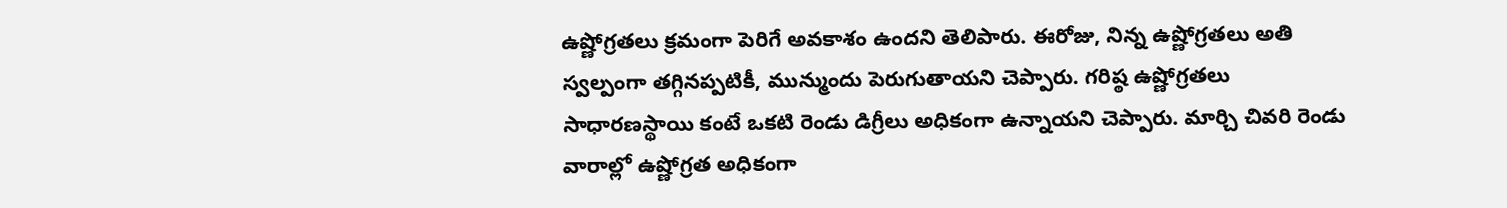ఉష్ణోగ్రతలు క్రమంగా పెరిగే అవకాశం ఉందని తెలిపారు. ఈరోజు, నిన్న ఉష్ణోగ్రతలు అతి స్వల్పంగా తగ్గినప్పటికీ, మున్ముందు పెరుగుతాయని చెప్పారు. గరిష్ఠ ఉష్ణోగ్రతలు సాధారణస్థాయి కంటే ఒకటి రెండు డిగ్రీలు అధికంగా ఉన్నాయని చెప్పారు. మార్చి చివరి రెండు వారాల్లో ఉష్ణోగ్రత అధికంగా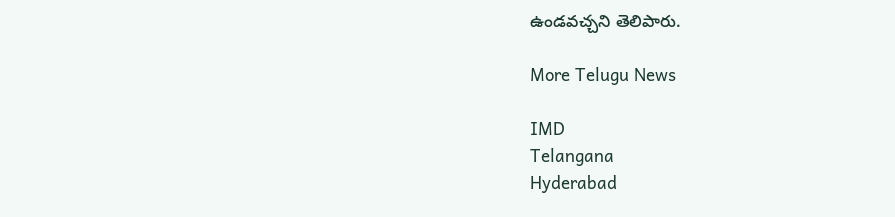ఉండవచ్చని తెలిపారు.

More Telugu News

IMD
Telangana
Hyderabad